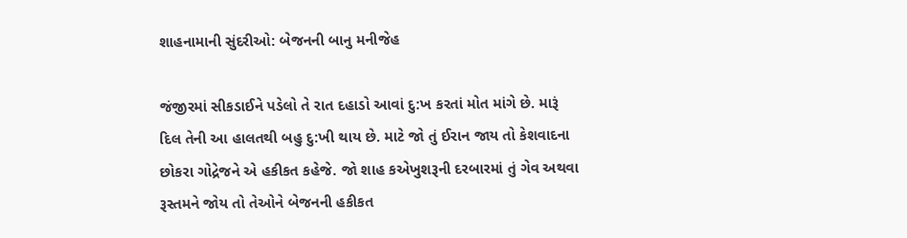શાહનામાની સુંદરીઓ: બેજનની બાનુ મનીજેહ

જંજીરમાં સીકડાઈને પડેલો તે રાત દહાડો આવાં દુ:ખ કરતાં મોત માંગે છે. મારૂં દિલ તેની આ હાલતથી બહુ દુ:ખી થાય છે. માટે જો તું ઈરાન જાય તો કેશવાદના છોકરા ગોદ્રેજને એ હકીકત કહેજે. જો શાહ કએખુશરૂની દરબારમાં તું ગેવ અથવા રૂસ્તમને જોય તો તેઓને બેજનની હકીકત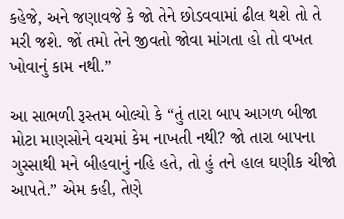કહેજે, અને જણાવજે કે જો તેને છોડવવામાં ઢીલ થશે તો તે મરી જશે. જોં તમો તેને જીવતો જોવા માંગતા હો તો વખત ખોવાનું કામ નથી.”

આ સાભળી રૂસ્તમ બોલ્યો કે “તું તારા બાપ આગળ બીજા મોટા માણસોને વચમાં કેમ નાખતી નથી? જો તારા બાપના ગુસ્સાથી મને બીહવાનું નહિ હતે, તો હું તને હાલ ઘણીક ચીજો આપતે.” એમ કહી, તેણે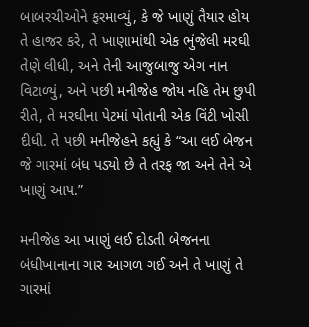બાબરચીઓને ફરમાવ્યું, કે જે ખાણું તૈયાર હોય તે હાજર કરે, તે ખાણામાંથી એક ભુંજેલી મરઘી તેણે લીધી, અને તેની આજુબાજુ એગ નાન વિટાળ્યું, અને પછી મનીજેહ જોય નહિ તેમ છુપી રીતે, તે મરઘીના પેટમાં પોતાની એક વિંટી ખોસી દીધી. તે પછી મનીજેહને કહ્યું કે “આ લઈ બેજન જે ગારમાં બંધ પડ્યો છે તે તરફ જા અને તેને એ ખાણું આપ.”

મનીજેહ આ ખાણું લઈ દોડતી બેજનના બંધીખાનાના ગાર આગળ ગઈ અને તે ખાણું તે ગારમાં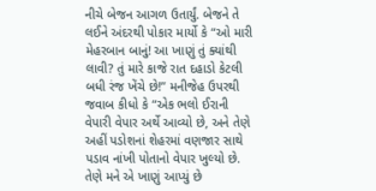નીચે બેજન આગળ ઉતાર્યું. બેજને તે લઈને અંદરથી પોકાર માર્યો કે “ઓ મારી મેહરબાન બાનું! આ ખાણું તું ક્યાંથી લાવી? તું મારે કાજે રાત દહાડો કેટલી બધી રંજ ખેંચે છે!” મનીજેહ ઉપરથી જવાબ કીધો કે “એક ભલો ઈરાની વેપારી વેપાર અર્થે આવ્યો છે, અને તેણે અહીં પડોશનાં શેહરમાં વણજાર સાથે પડાવ નાંખી પોતાનો વેપાર ખુલ્યો છે. તેણે મને એ ખાણું આપ્યું છે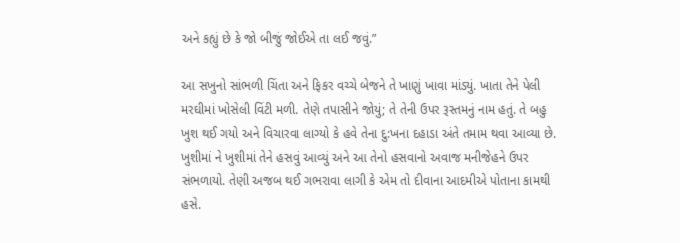અને કહ્યું છે કે જો બીજું જોઈએ તા લઈ જવું.”

આ સખુનો સાંભળી ચિંતા અને ફિકર વચ્ચે બેજને તે ખાણું ખાવા માંડ્યું. ખાતા તેને પેલી મરઘીમાં ખોસેલી વિંટી મળી. તેણે તપાસીને જોયું; તે તેની ઉપર રૂસ્તમનું નામ હતું. તે બહુ ખુશ થઈ ગયો અને વિચારવા લાગ્યો કે હવે તેના દુ:ખના દહાડા અંતે તમામ થવા આવ્યા છે. ખુશીમાં ને ખુશીમાં તેને હસવું આવ્યું અને આ તેનો હસવાનો અવાજ મનીજેહને ઉપર સંભળાયો. તેણી અજબ થઈ ગભરાવા લાગી કે એમ તો દીવાના આદમીએ પોતાના કામથી હસે.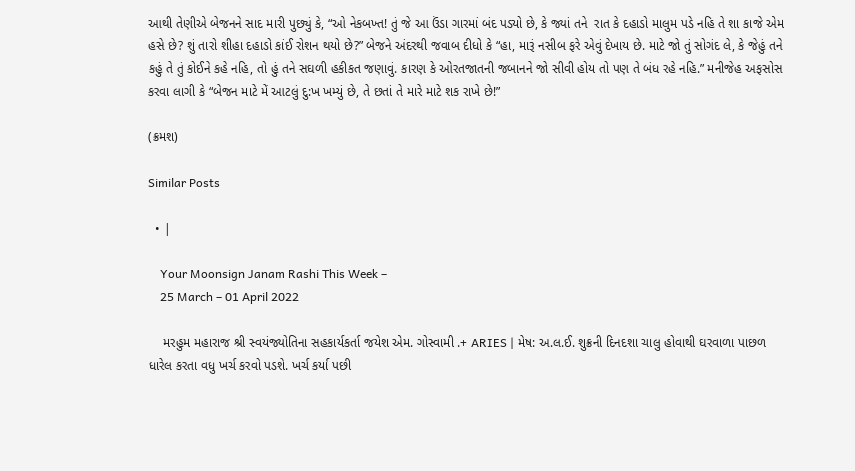આથી તેણીએ બેજનને સાદ મારી પુછ્યું કે, “ઓ નેકબખ્ત! તું જે આ ઉંડા ગારમાં બંદ પડ્યો છે, કે જ્યાં તને  રાત કે દહાડો માલુમ પડે નહિ તે શા કાજે એમ હસે છે? શું તારો શીહા દહાડો કાંઈ રોશન થયો છે?” બેજને અંદરથી જવાબ દીધો કે “હા, મારૂં નસીબ ફરે એવું દેખાય છે. માટે જો તું સોગંદ લે, કે જેહું તને કહું તે તું કોઈને કહે નહિ, તો હું તને સઘળી હકીકત જણાવું. કારણ કે ઓરતજાતની જબાનને જો સીવી હોય તો પણ તે બંધ રહે નહિ.” મનીજેહ અફસોસ કરવા લાગી કે “બેજન માટે મેં આટલું દુ:ખ ખમ્યું છે, તે છતાં તે મારે માટે શક રાખે છે!”

(ક્રમશ)

Similar Posts

  • |

    Your Moonsign Janam Rashi This Week –
    25 March – 01 April 2022

    મરહુમ મહારાજ શ્રી સ્વયંજ્યોતિના સહકાર્યકર્તા જયેશ એમ. ગોસ્વામી .+ ARIES | મેષ: અ.લ.ઈ. શુક્રની દિનદશા ચાલુ હોવાથી ઘરવાળા પાછળ ધારેલ કરતા વધુ ખર્ચ કરવો પડશે. ખર્ચ કર્યા પછી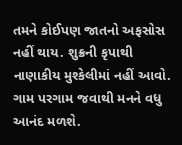તમને કોઈપણ જાતનો અફસોસ નહીં થાય. શુક્રની કૃપાથી નાણાકીય મુશ્કેલીમાં નહીં આવો. ગામ પરગામ જવાથી મનને વધુ આનંદ મળશે.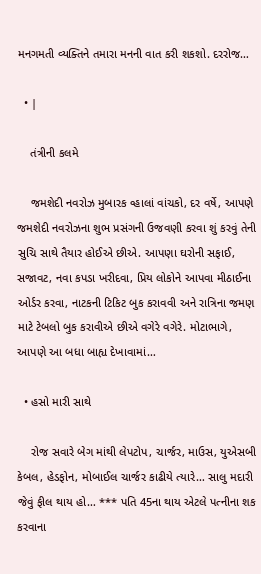મનગમતી વ્યક્તિને તમારા મનની વાત કરી શકશો. દરરોજ…

  • |

    તંત્રીની કલમે

    જમશેદી નવરોઝ મુબારક વ્હાલાં વાંચકો, દર વર્ષે, આપણે જમશેદી નવરોઝના શુભ પ્રસંગની ઉજવણી કરવા શું કરવું તેની સુચિ સાથે તૈયાર હોઈએ છીએ. આપણા ઘરોની સફાઈ, સજાવટ, નવા કપડા ખરીદવા, પ્રિય લોકોને આપવા મીઠાઈના ઓર્ડર કરવા, નાટકની ટિકિટ બુક કરાવવી અને રાત્રિના જમણ માટે ટેબલો બુક કરાવીએ છીએ વગેરે વગેરે. મોટાભાગે, આપણે આ બધા બાહ્ય દેખાવામાં…

  • હસો મારી સાથે

    રોજ સવારે બેગ માંથી લેપટોપ, ચાર્જર, માઉસ, યુએસબી કેબલ, હેડફોન, મોબાઈલ ચાર્જર કાઢીયે ત્યારે… સાલુ મદારી જેવું ફીલ થાય હો… *** પતિ 45ના થાય એટલે પત્નીના શક કરવાના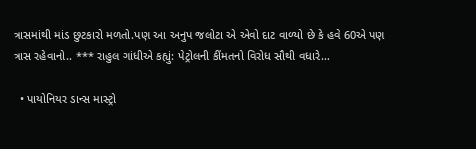ત્રાસમાંથી માંડ છુટકારો મળતો.પણ આ અનુપ જલોટા એ એવો દાટ વાળ્યો છે કે હવે 60એ પણ ત્રાસ રહેવાનો.. *** રાહુલ ગાંધીએ કહ્યું: પેટ્રોલની કીંમતનો વિરોધ સૌથી વધારે…

  • પાયોનિયર ડાન્સ માસ્ટ્રો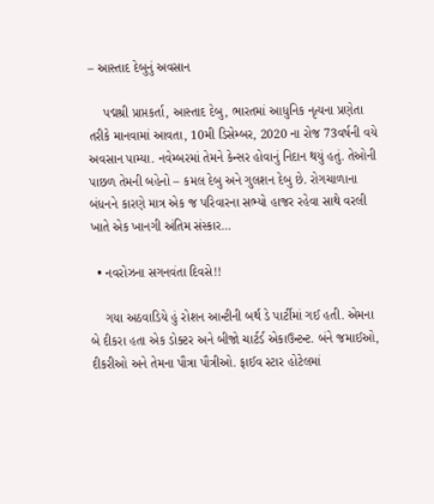– આસ્તાદ દેબુનું અવસાન

    પદ્મશ્રી પ્રાપ્તકર્તા, આસ્તાદ દેબુ, ભારતમાં આધુનિક નૃત્યના પ્રણેતા તરીકે માનવામાં આવતા, 10મી ડિસેમ્બર, 2020 ના રોજ 73વર્ષની વયે અવસાન પામ્યા. નવેમ્બરમાં તેમને કેન્સર હોવાનું નિદાન થયું હતું. તેઓની પાછળ તેમની બહેનો – કમલ દેબુ અને ગુલશન દેબુ છે. રોગચાળાના બંધનને કારણે માત્ર એક જ પરિવારના સભ્યો હાજર રહેવા સાથે વરલી ખાતે એક ખાનગી અંતિમ સંસ્કાર…

  • નવરોઝના સગનવંતા દિવસે!!

    ગયા અઠવાડિયે હું રોશન આન્ટીની બર્થ ડે પાર્ટીમાં ગઈ હતી. એમના બે દીકરા હતા એક ડોક્ટર અને બીજો ચાર્ટર્ડ એકાઉન્ટન્ટ. બંને જમાઈઓ, દીકરીઓ અને તેમના પૌત્રા પૌત્રીઓ. ફાઈવ સ્ટાર હોટેલમાં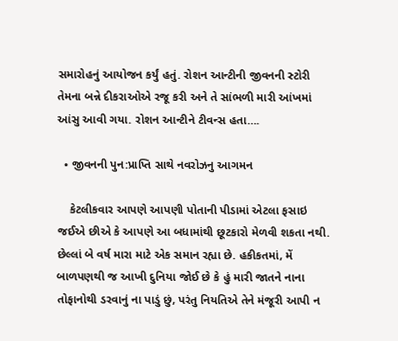સમારોહનું આયોજન કર્યું હતું. રોશન આન્ટીની જીવનની સ્ટોરી તેમના બન્ને દીકરાઓએ રજૂ કરી અને તે સાંભળી મારી આંખમાં આંસુ આવી ગયા. રોશન આન્ટીને ટીવન્સ હતા….

  • જીવનની પુન:પ્રાપ્તિ સાથે નવરોઝનુ આગમન

    કેટલીકવાર આપણે આપણી પોતાની પીડામાં એટલા ફસાઇ જઈએ છીએ કે આપણે આ બધામાંથી છૂટકારો મેળવી શકતા નથી. છેલ્લાં બે વર્ષ મારા માટે એક સમાન રહ્યા છે. હકીકતમાં, મેં બાળપણથી જ આખી દુનિયા જોઈ છે કે હું મારી જાતને નાના તોફાનોથી ડરવાનું ના પાડું છું, પરંતુ નિયતિએ તેને મંજૂરી આપી ન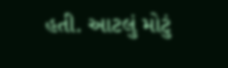હતી. આટલું મોટું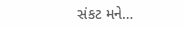સંકટ મને…